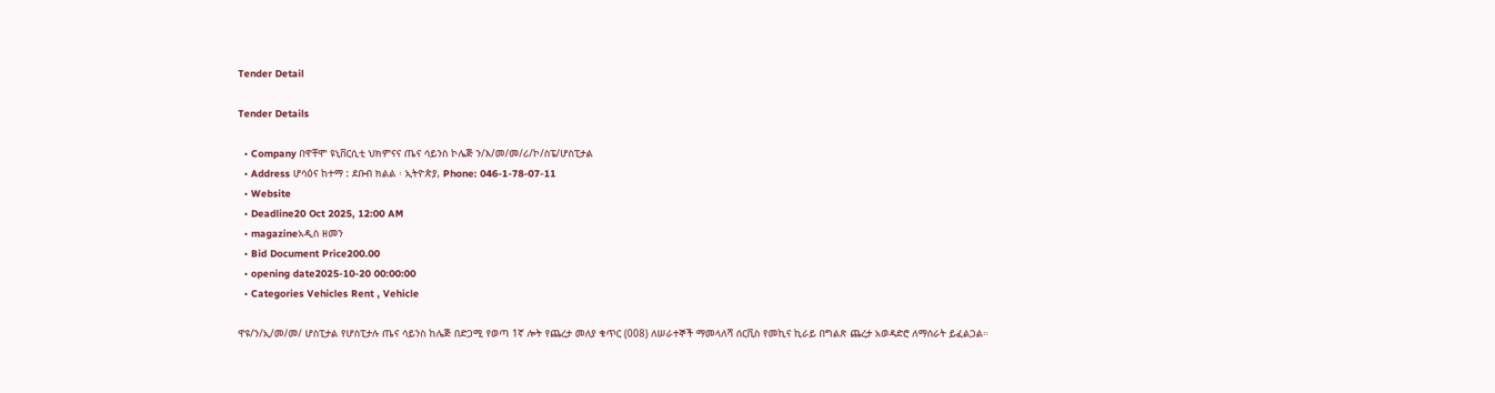Tender Detail

Tender Details

  • Company በዋቸሞ ዩኒቨርሲቲ ህክምናና ጤና ሳይንስ ኮሌጅ ን/እ/መ/መ/ሪ/ኮ/ስፔ/ሆስፒታል
  • Address ሆሳዕና ከተማ : ደቡብ ክልል ፡ ኢትዮጵያ, Phone: 046-1-78-07-11
  • Website
  • Deadline20 Oct 2025, 12:00 AM
  • magazineአዲስ ዘመን
  • Bid Document Price200.00
  • opening date2025-10-20 00:00:00
  • Categories Vehicles Rent , Vehicle

ዋዩ/ን/ኢ/መ/መ/ ሆስፒታል የሆስፒታሉ ጤና ሳይንስ ከሌጅ በድጋሚ የወጣ 1ኛ ሎት የጨረታ መለያ ቁጥር (008) ለሠራተኞች ማመላለሻ ሰርቪስ የመኪና ኪራይ በግልጽ ጨረታ አወዳድሮ ለማሰራት ይፈልጋል።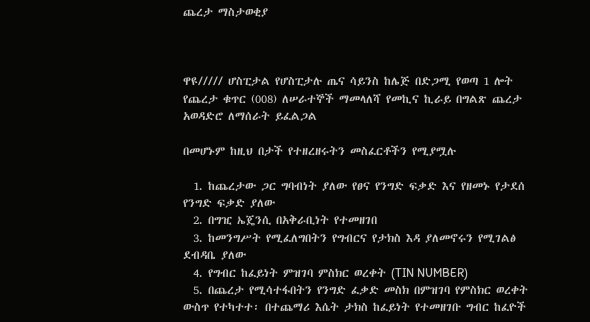ጨረታ ማስታወቂያ



ዋዩ///// ሆስፒታል የሆስፒታሉ ጤና ሳይንስ ከሌጅ በድጋሚ የወጣ 1 ሎት የጨረታ ቁጥር (008) ለሠራተኞች ማመላለሻ የመኪና ኪራይ በግልጽ ጨረታ አወዳድሮ ለማሰራት ይፈልጋል

በመሆኑም ከዚህ በታች የተዘረዘሩትን መስፈርቶችን የሚያሟሉ

  1. ከጨረታው ጋር ግባብነት ያለው የፀና የንግድ ፍቃድ እና የዘመኑ የታደሰ የንግድ ፍቃድ ያለው
  2. በግዢ ኤጄንሲ በአቅራቢነት የተመዘገበ
  3. ከመንግሥት የሚፈለግበትን የግብርና የታክስ እዳ ያለመኖሩን የሚገልፅ ደብዳቤ ያለው
  4. የግብር ከፈይነት ምዝገባ ምስክር ወረቀት (TIN NUMBER)
  5. በጨረታ የሚሳተፋበትን የንግድ ፈቃድ መስክ በምዝገባ የምስክር ወረቀት ውስጥ የተካተተ፡ በተጨማሪ እሴት ታክስ ከፈይነት የተመዘገቡ ግብር ከፈዮች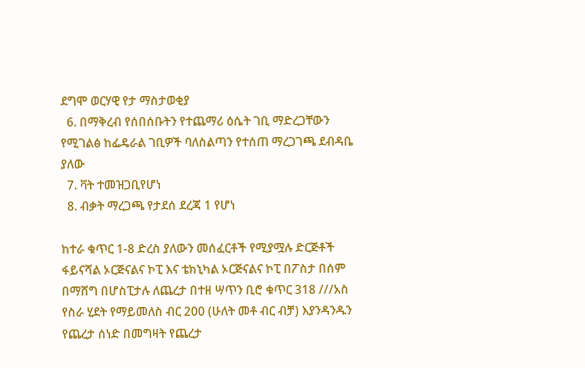ደግሞ ወርሃዊ የታ ማስታወቂያ
  6. በማቅረብ የሰበሰቡትን የተጨማሪ ዕሴት ገቢ ማድረጋቸውን የሚገልፅ ከፌዴራል ገቢዎች ባለስልጣን የተሰጠ ማረጋገጫ ደብዳቤ ያለው
  7. ቫት ተመዝጋቢየሆነ
  8. ብቃት ማረጋጫ የታደሰ ደረጃ 1 የሆነ

ከተራ ቁጥር 1-8 ድረስ ያለውን መሰፈርቶች የሚያሟሉ ድርጅቶች ፋይናሻል ኦርጅናልና ኮፒ እና ቴክኒካል ኦርጅናልና ኮፒ በፖስታ በሰም በማሸግ በሆስፒታሉ ለጨረታ በተዘ ሣጥን ቢሮ ቁጥር 318 ///አስ የስራ ሂደት የማይመለስ ብር 200 (ሁለት መቶ ብር ብቻ) እያንዳንዱን የጨረታ ሰነድ በመግዛት የጨረታ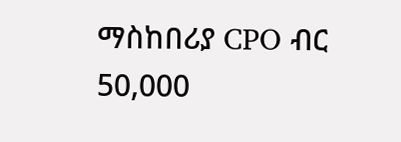ማስከበሪያ CPO ብር 50,000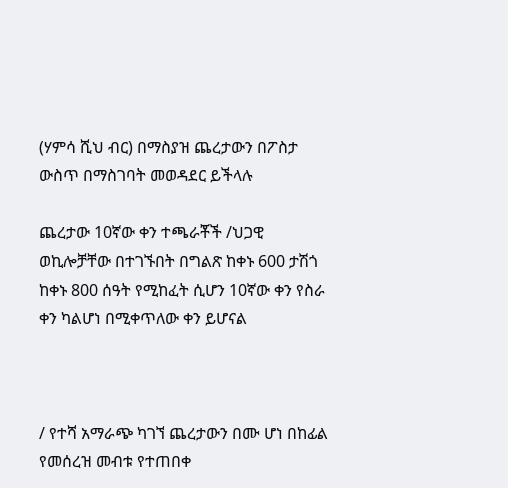(ሃምሳ ሺህ ብር) በማስያዝ ጨረታውን በፖስታ ውስጥ በማስገባት መወዳደር ይችላሉ

ጨረታው 10ኛው ቀን ተጫራቾች /ህጋዊ ወኪሎቻቸው በተገኙበት በግልጽ ከቀኑ 600 ታሽጎ ከቀኑ 800 ሰዓት የሚከፈት ሲሆን 10ኛው ቀን የስራ ቀን ካልሆነ በሚቀጥለው ቀን ይሆናል



/ የተሻ አማራጭ ካገኘ ጨረታውን በሙ ሆነ በከፊል የመሰረዝ መብቱ የተጠበቀ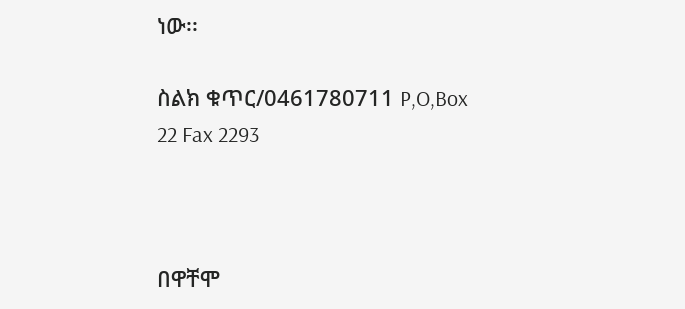ነው፡፡

ስልክ ቁጥር/0461780711 P,O,Box 22 Fax 2293



በዋቸሞ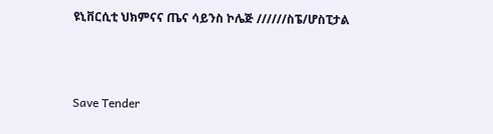ዩኒቨርሲቲ ህክምናና ጤና ሳይንስ ኮሌጅ //////ስፔ/ሆስፒታል



Save Tender